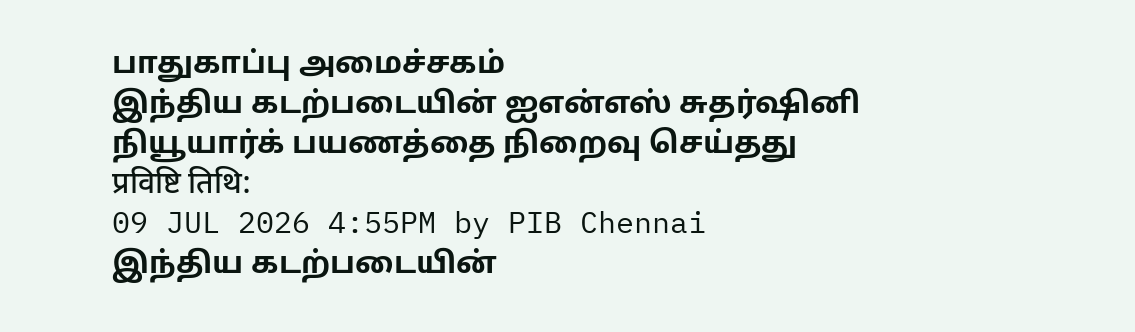பாதுகாப்பு அமைச்சகம்
இந்திய கடற்படையின் ஐஎன்எஸ் சுதர்ஷினி நியூயார்க் பயணத்தை நிறைவு செய்தது
प्रविष्टि तिथि:
09 JUL 2026 4:55PM by PIB Chennai
இந்திய கடற்படையின்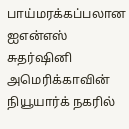பாய்மரக்கப்பலான ஐஎன்எஸ் சுதர்ஷினி அமெரிக்காவின் நியூயார்க் நகரில்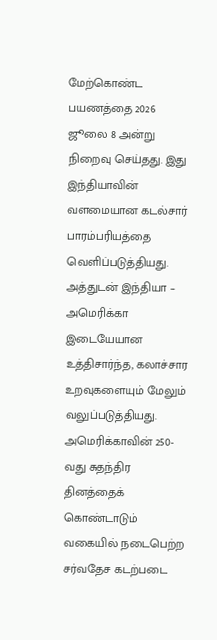மேற்கொண்ட பயணத்தை 2026 ஜூலை 8 அன்று நிறைவு செய்தது. இது இந்தியாவின் வளமையான கடல்சார் பாரம்பரியத்தை வெளிப்படுத்தியது. அத்துடன் இந்தியா – அமெரிக்கா இடையேயான உத்திசார்ந்த, கலாச்சார உறவுகளையும் மேலும் வலுப்படுத்தியது.
அமெரிக்காவின் 250-வது சுதந்திர தினத்தைக் கொண்டாடும் வகையில் நடைபெற்ற சர்வதேச கடற்படை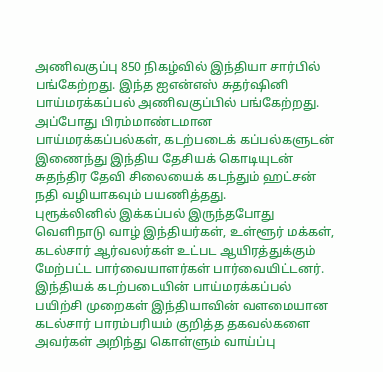அணிவகுப்பு 850 நிகழ்வில் இந்தியா சார்பில் பங்கேற்றது. இந்த ஐஎன்எஸ் சுதர்ஷினி பாய்மரக்கப்பல் அணிவகுப்பில் பங்கேற்றது. அப்போது பிரம்மாண்டமான பாய்மரக்கப்பல்கள், கடற்படைக் கப்பல்களுடன் இணைந்து இந்திய தேசியக் கொடியுடன் சுதந்திர தேவி சிலையைக் கடந்தும் ஹட்சன் நதி வழியாகவும் பயணித்தது.
புரூக்லினில் இக்கப்பல் இருந்தபோது வெளிநாடு வாழ் இந்தியர்கள், உள்ளூர் மக்கள், கடல்சார் ஆர்வலர்கள் உட்பட ஆயிரத்துக்கும் மேற்பட்ட பார்வையாளர்கள் பார்வையிட்டனர். இந்தியக் கடற்படையின் பாய்மரக்கப்பல் பயிற்சி முறைகள் இந்தியாவின் வளமையான கடல்சார் பாரம்பரியம் குறித்த தகவல்களை அவர்கள் அறிந்து கொள்ளும் வாய்ப்பு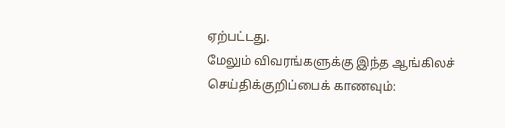ஏற்பட்டது.
மேலும் விவரங்களுக்கு இந்த ஆங்கிலச் செய்திக்குறிப்பைக் காணவும்: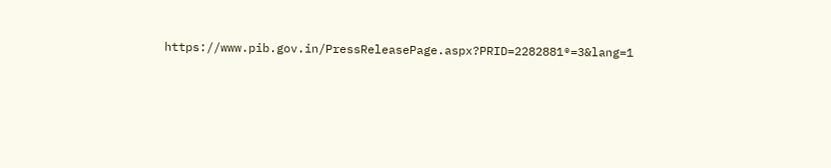https://www.pib.gov.in/PressReleasePage.aspx?PRID=2282881®=3&lang=1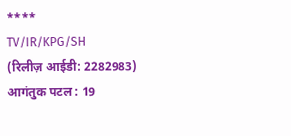****
TV/IR/KPG/SH
(रिलीज़ आईडी: 2282983)
आगंतुक पटल : 19